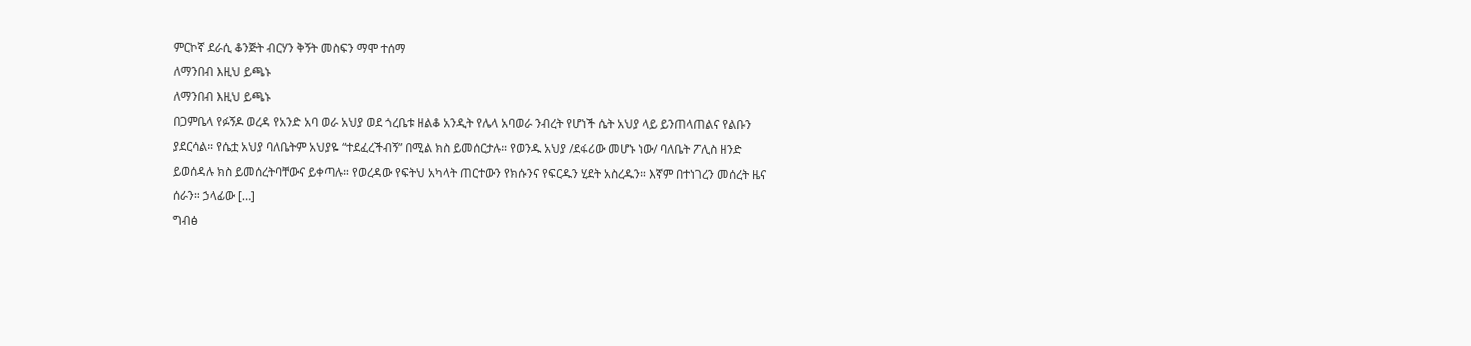ምርኮኛ ደራሲ ቆንጅት ብርሃን ቅኝት መስፍን ማሞ ተሰማ
ለማንበብ እዚህ ይጫኑ
ለማንበብ እዚህ ይጫኑ
በጋምቤላ የፉኝዶ ወረዳ የአንድ አባ ወራ አህያ ወደ ጎረቤቱ ዘልቆ አንዲት የሌላ አባወራ ንብረት የሆነች ሴት አህያ ላይ ይንጠላጠልና የልቡን ያደርሳል። የሴቷ አህያ ባለቤትም አህያዬ “ተደፈረችብኝ” በሚል ክስ ይመሰርታሉ። የወንዱ አህያ /ደፋሪው መሆኑ ነው/ ባለቤት ፖሊስ ዘንድ ይወሰዳሉ ክስ ይመሰረትባቸውና ይቀጣሉ። የወረዳው የፍትህ አካላት ጠርተውን የክሱንና የፍርዱን ሂደት አስረዱን። እኛም በተነገረን መሰረት ዜና ሰራን። ኃላፊው […]
ግብፅ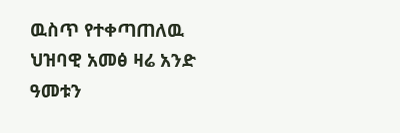ዉስጥ የተቀጣጠለዉ ህዝባዊ አመፅ ዛሬ አንድ ዓመቱን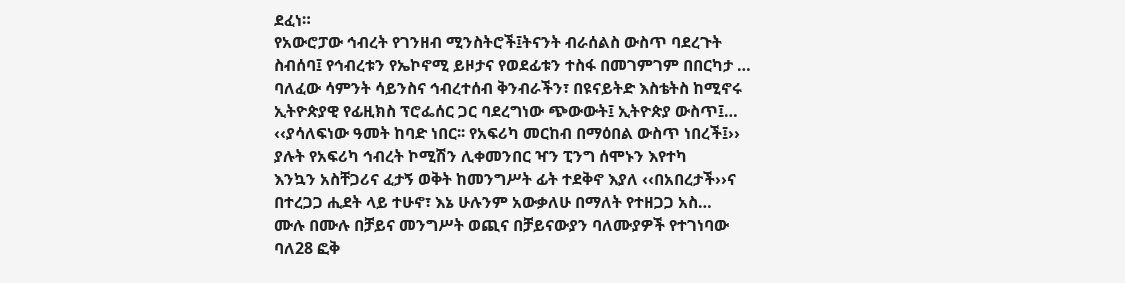ደፈነ።
የአውሮፓው ኅብረት የገንዘብ ሚንስትሮች፤ትናንት ብራሰልስ ውስጥ ባደረጉት ስብሰባ፤ የኅብረቱን የኤኮኖሚ ይዞታና የወደፊቱን ተስፋ በመገምገም በበርካታ …
ባለፈው ሳምንት ሳይንስና ኅብረተሰብ ቅንብራችን፣ በዩናይትድ እስቴትስ ከሚኖሩ ኢትዮጵያዊ የፊዚክስ ፕሮፌሰር ጋር ባደረግነው ጭውውት፤ ኢትዮጵያ ውስጥ፤…
‹‹ያሳለፍነው ዓመት ከባድ ነበር፡፡ የአፍሪካ መርከብ በማዕበል ውስጥ ነበረች፤›› ያሉት የአፍሪካ ኅብረት ኮሚሽን ሊቀመንበር ዣን ፒንግ ሰሞኑን እየተካ
እንኳን አስቸጋሪና ፈታኝ ወቅት ከመንግሥት ፊት ተደቅኖ እያለ ‹‹በአበረታች››ና በተረጋጋ ሒደት ላይ ተሁኖ፣ እኔ ሁሉንም አውቃለሁ በማለት የተዘጋጋ አስ…
ሙሉ በሙሉ በቻይና መንግሥት ወጪና በቻይናውያን ባለሙያዎች የተገነባው ባለ28 ፎቅ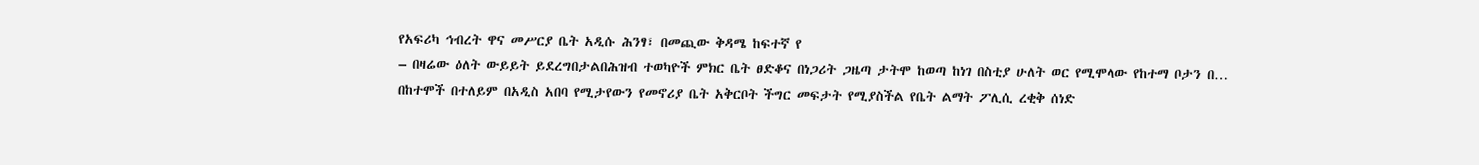የአፍሪካ ኅብረት ዋና መሥርያ ቤት አዲሱ ሕንፃ፣ በመጪው ቅዳሜ ከፍተኛ የ
– በዛሬው ዕለት ውይይት ይደረግበታልበሕዝብ ተወካዮች ምክር ቤት ፀድቆና በነጋሪት ጋዜጣ ታትሞ ከወጣ ከነገ በስቲያ ሁለት ወር የሚሞላው የከተማ ቦታን በ…
በከተሞች በተለይም በአዲስ አበባ የሚታየውን የመኖሪያ ቤት አቅርቦት ችግር መፍታት የሚያስችል የቤት ልማት ፖሊሲ ረቂቅ ሰነድ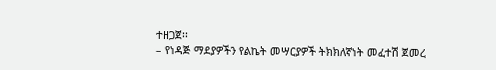ተዘጋጀ፡፡
– የነዳጅ ማደያዎችን የልኬት መሣርያዎች ትክክለኛነት መፈተሽ ጀመረ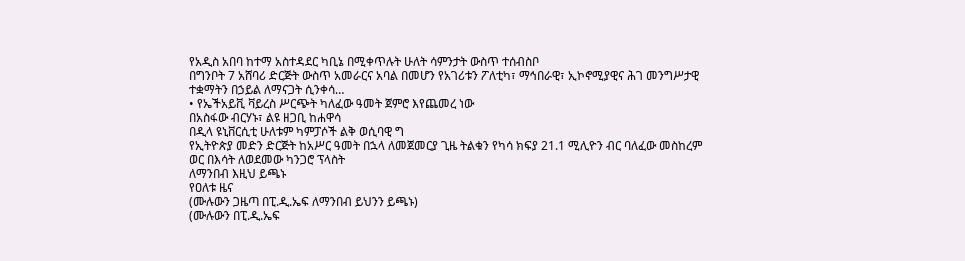የአዲስ አበባ ከተማ አስተዳደር ካቢኔ በሚቀጥሉት ሁለት ሳምንታት ውስጥ ተሰብስቦ
በግንቦት 7 አሸባሪ ድርጅት ውስጥ አመራርና አባል በመሆን የአገሪቱን ፖለቲካ፣ ማኅበራዊ፣ ኢኮኖሚያዊና ሕገ መንግሥታዊ ተቋማትን በኃይል ለማናጋት ሲንቀሳ…
• የኤችአይቪ ቫይረስ ሥርጭት ካለፈው ዓመት ጀምሮ እየጨመረ ነው
በአስፋው ብርሃኑ፣ ልዩ ዘጋቢ ከሐዋሳ
በዲላ ዩኒቨርሲቲ ሁለቱም ካምፓሶች ልቅ ወሲባዊ ግ
የኢትዮጵያ መድን ድርጅት ከአሥር ዓመት በኋላ ለመጀመርያ ጊዜ ትልቁን የካሳ ክፍያ 21.1 ሚሊዮን ብር ባለፈው መስከረም ወር በእሳት ለወደመው ካንጋሮ ፕላስት
ለማንበብ እዚህ ይጫኑ
የዐለቱ ዜና
(ሙሉውን ጋዜጣ በፒ.ዲ.ኤፍ ለማንበብ ይህንን ይጫኑ)
(ሙሉውን በፒ.ዲ.ኤፍ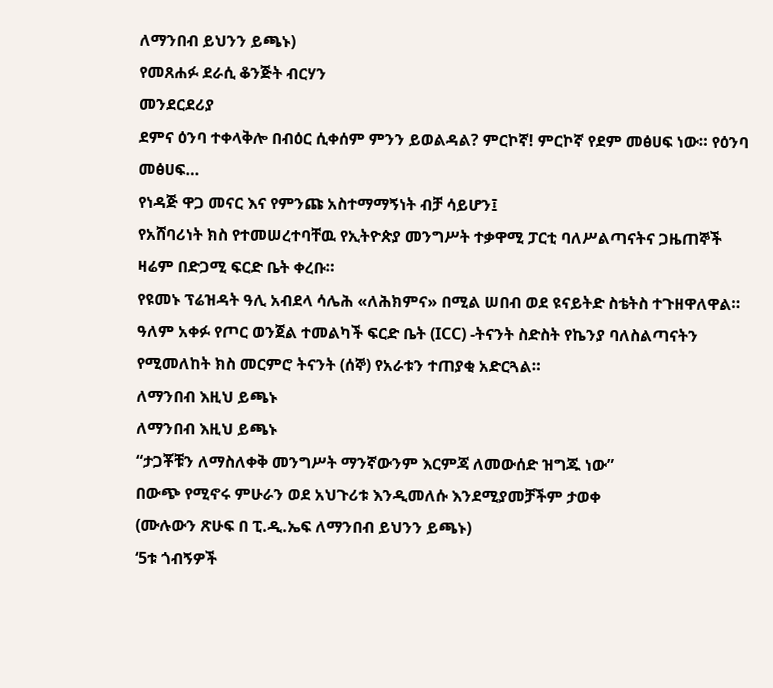ለማንበብ ይህንን ይጫኑ)
የመጸሐፉ ደራሲ ቆንጅት ብርሃን
መንደርደሪያ
ደምና ዕንባ ተቀላቅሎ በብዕር ሲቀሰም ምንን ይወልዳል? ምርኮኛ! ምርኮኛ የደም መፅሀፍ ነው። የዕንባ መፅሀፍ…
የነዳጅ ዋጋ መናር እና የምንጩ አስተማማኝነት ብቻ ሳይሆን፤
የአሸባሪነት ክስ የተመሠረተባቸዉ የኢትዮጵያ መንግሥት ተቃዋሚ ፓርቲ ባለሥልጣናትና ጋዜጠኞች ዛሬም በድጋሚ ፍርድ ቤት ቀረቡ።
የዩመኑ ፕሬዝዳት ዓሊ አብደላ ሳሌሕ «ለሕክምና» በሚል ሠበብ ወደ ዩናይትድ ስቴትስ ተጉዘዋለዋል።
ዓለም አቀፉ የጦር ወንጀል ተመልካች ፍርድ ቤት (ICC) -ትናንት ስድስት የኬንያ ባለስልጣናትን የሚመለከት ክስ መርምሮ ትናንት (ሰኞ) የአራቱን ተጠያቂ አድርጓል።
ለማንበብ እዚህ ይጫኑ
ለማንበብ እዚህ ይጫኑ
“ታጋቾቹን ለማስለቀቅ መንግሥት ማንኛውንም እርምጃ ለመውሰድ ዝግጁ ነው”
በውጭ የሚኖሩ ምሁራን ወደ አህጉሪቱ እንዲመለሱ እንደሚያመቻችም ታወቀ
(ሙሉውን ጽሁፍ በ ፒ.ዲ.ኤፍ ለማንበብ ይህንን ይጫኑ)
‘5ቱ ጎብኝዎች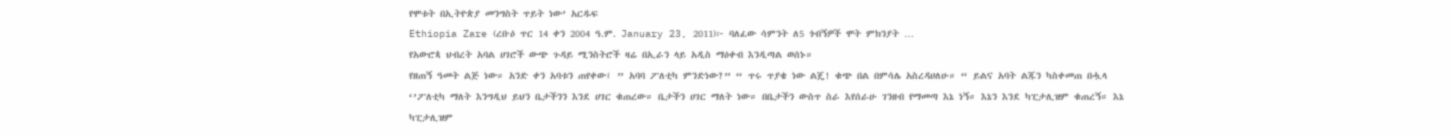የሞቱት በኢትዮጵያ መንግስት ጥይት ነው’ አርዱፍ
Ethiopia Zare (ረቡዕ ጥር 14 ቀን 2004 ዓ.ም. January 23, 2011)፦ ባለፈው ሳምንት ለ5 ጎብኝዎች ሞት ምክንያት …
የአውሮጳ ህብረት አባል ሀገሮች ውጭ ጉዳይ ሚንስትሮች ዛሬ በኢራን ላይ አዲስ ማዕቀብ እንዲጣል ወሰኑ።
የዘጠኝ ዓመት ልጅ ነው። አንድ ቀን አባቱን ጠየቀው፤ ” አባባ ፖለቲካ ምንድነው?” “ ጥሩ ጥያቄ ነው ልጄ! ቁጭ በል በምሳሌ አስረዳሀለሁ። “ ይልና አባት ልጁን ካስቀመጠ በሗላ ‘’ፖለቲካ ማለት እንግዲህ ይህን ቤታችንን እንደ ሀገር ቁጠረው። ቤታችን ሀገር ማለት ነው። በቤታችን ውስጥ ስራ እየሰራሁ ገንዘብ የማመጣ እኔ ነኝ። እኔን እንደ ካፒታሊዝም ቁጠረኝ። እኔ ካፒታሊዝም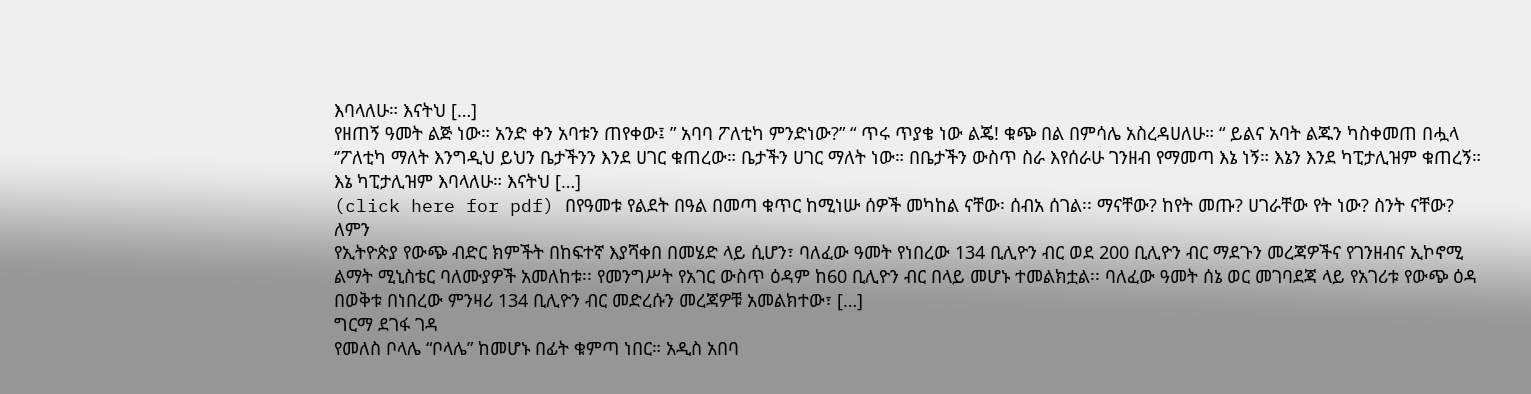እባላለሁ። እናትህ […]
የዘጠኝ ዓመት ልጅ ነው። አንድ ቀን አባቱን ጠየቀው፤ ” አባባ ፖለቲካ ምንድነው?” “ ጥሩ ጥያቄ ነው ልጄ! ቁጭ በል በምሳሌ አስረዳሀለሁ። “ ይልና አባት ልጁን ካስቀመጠ በሗላ ‘’ፖለቲካ ማለት እንግዲህ ይህን ቤታችንን እንደ ሀገር ቁጠረው። ቤታችን ሀገር ማለት ነው። በቤታችን ውስጥ ስራ እየሰራሁ ገንዘብ የማመጣ እኔ ነኝ። እኔን እንደ ካፒታሊዝም ቁጠረኝ። እኔ ካፒታሊዝም እባላለሁ። እናትህ […]
(click here for pdf) በየዓመቱ የልደት በዓል በመጣ ቁጥር ከሚነሡ ሰዎች መካከል ናቸው፡ ሰብአ ሰገል፡፡ ማናቸው? ከየት መጡ? ሀገራቸው የት ነው? ስንት ናቸው? ለምን
የኢትዮጵያ የውጭ ብድር ክምችት በከፍተኛ እያሻቀበ በመሄድ ላይ ሲሆን፣ ባለፈው ዓመት የነበረው 134 ቢሊዮን ብር ወደ 200 ቢሊዮን ብር ማደጉን መረጃዎችና የገንዘብና ኢኮኖሚ ልማት ሚኒስቴር ባለሙያዎች አመለከቱ፡፡ የመንግሥት የአገር ውስጥ ዕዳም ከ60 ቢሊዮን ብር በላይ መሆኑ ተመልክቷል፡፡ ባለፈው ዓመት ሰኔ ወር መገባደጃ ላይ የአገሪቱ የውጭ ዕዳ በወቅቱ በነበረው ምንዛሪ 134 ቢሊዮን ብር መድረሱን መረጃዎቹ አመልክተው፣ […]
ግርማ ደገፋ ገዳ
የመለስ ቦላሌ “ቦላሌ” ከመሆኑ በፊት ቁምጣ ነበር። አዲስ አበባ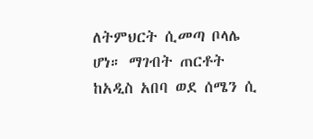ለትምህርት ሲመጣ ቦላሌ ሆነ። ማገብት ጠርቶት ከአዲስ አበባ ወደ ሰሜን ሲ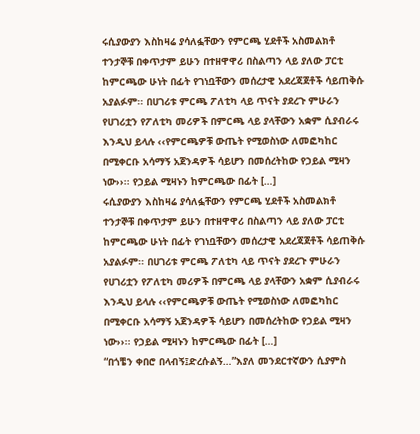ሩሲያውያን እስከዛሬ ያሳለፏቸውን የምርጫ ሂደቶች አስመልክቶ ተንታኞቹ በቀጥታም ይሁን በተዘዋዋሪ በስልጣን ላይ ያለው ፓርቲ ከምርጫው ሁነት በፊት የገነቧቸውን መሰረታዊ አደረጃጀቶች ሳይጠቅሱ አያልፉም፡፡ በሀገሪቱ ምርጫ ፖለቲካ ላይ ጥናት ያደረጉ ምሁራን የሀገሪቷን የፖለቲካ መሪዎች በምርጫ ላይ ያላቸውን አቋም ሲያብራሩ እንዲህ ይላሉ ‹‹የምርጫዎቹ ውጤት የሚወስነው ለመፎካከር በሚቀርቡ አሳማኝ አጀንዳዎች ሳይሆን በመሰረትከው የኃይል ሚዛን ነው››፡፡ የኃይል ሚዛኑን ከምርጫው በፊት […]
ሩሲያውያን እስከዛሬ ያሳለፏቸውን የምርጫ ሂደቶች አስመልክቶ ተንታኞቹ በቀጥታም ይሁን በተዘዋዋሪ በስልጣን ላይ ያለው ፓርቲ ከምርጫው ሁነት በፊት የገነቧቸውን መሰረታዊ አደረጃጀቶች ሳይጠቅሱ አያልፉም፡፡ በሀገሪቱ ምርጫ ፖለቲካ ላይ ጥናት ያደረጉ ምሁራን የሀገሪቷን የፖለቲካ መሪዎች በምርጫ ላይ ያላቸውን አቋም ሲያብራሩ እንዲህ ይላሉ ‹‹የምርጫዎቹ ውጤት የሚወስነው ለመፎካከር በሚቀርቡ አሳማኝ አጀንዳዎች ሳይሆን በመሰረትከው የኃይል ሚዛን ነው››፡፡ የኃይል ሚዛኑን ከምርጫው በፊት […]
“በጎቼን ቀበሮ በላብኝ፤ድረሱልኝ…”እያለ መንደርተኛውን ሲያምስ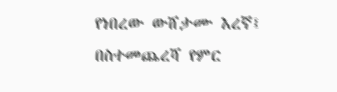የነበረው ውሸታሙ እረኛ፤ በስተመጨረሻ የምር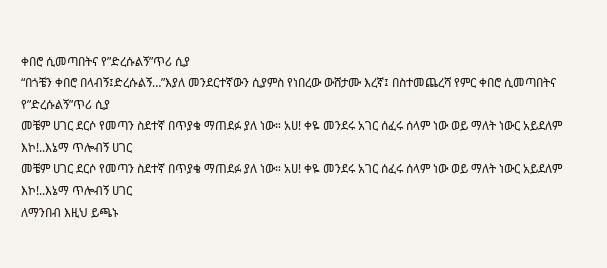ቀበሮ ሲመጣበትና የ”ድረሱልኝ”ጥሪ ሲያ
“በጎቼን ቀበሮ በላብኝ፤ድረሱልኝ…”እያለ መንደርተኛውን ሲያምስ የነበረው ውሸታሙ እረኛ፤ በስተመጨረሻ የምር ቀበሮ ሲመጣበትና የ”ድረሱልኝ”ጥሪ ሲያ
መቼም ሀገር ደርሶ የመጣን ስደተኛ በጥያቄ ማጠደፉ ያለ ነው። አሀ! ቀዬ መንደሩ አገር ሰፈሩ ሰላም ነው ወይ ማለት ነውር አይደለም እኮ!..እኔማ ጥሎብኝ ሀገር
መቼም ሀገር ደርሶ የመጣን ስደተኛ በጥያቄ ማጠደፉ ያለ ነው። አሀ! ቀዬ መንደሩ አገር ሰፈሩ ሰላም ነው ወይ ማለት ነውር አይደለም እኮ!..እኔማ ጥሎብኝ ሀገር
ለማንበብ እዚህ ይጫኑ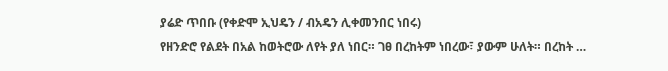ያሬድ ጥበቡ (የቀድሞ ኢህዴን / ብአዴን ሊቀመንበር ነበሩ)
የዘንድሮ የልደት በአል ከወትሮው ለየት ያለ ነበር። ገፀ በረከትም ነበረው፣ ያውም ሁለት። በረከት …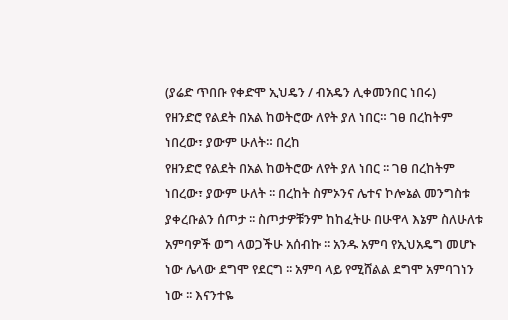(ያሬድ ጥበቡ የቀድሞ ኢህዴን / ብአዴን ሊቀመንበር ነበሩ)
የዘንድሮ የልደት በአል ከወትሮው ለየት ያለ ነበር። ገፀ በረከትም ነበረው፣ ያውም ሁለት። በረከ
የዘንድሮ የልደት በአል ከወትሮው ለየት ያለ ነበር ፡፡ ገፀ በረከትም ነበረው፣ ያውም ሁለት ፡፡ በረከት ስምኦንና ሌተና ኮሎኔል መንግስቱ ያቀረቡልን ሰጦታ ፡፡ ስጦታዎቹንም ከከፈትሁ በሁዋላ እኔም ስለሁለቱ አምባዎች ወግ ላወጋችሁ አሰብኩ ፡፡ አንዱ አምባ የኢህአዴግ መሆኑ ነው ሌላው ደግሞ የደርግ ፡፡ አምባ ላይ የሚሸልል ደግሞ አምባገነን ነው ፡፡ እናንተዬ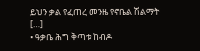ይህን ቃል የፈጠረ መንዜ የኖቤል ሽልማት […]
• ዓቃቤ ሕግ ቅጣቱ ከብዶ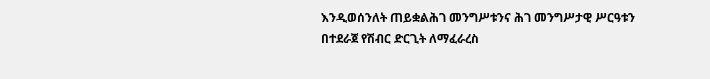እንዲወሰንለት ጠይቋልሕገ መንግሥቱንና ሕገ መንግሥታዊ ሥርዓቱን በተደራጀ የሽብር ድርጊት ለማፈራረስ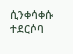ሲንቀሳቀሱ ተደርሶባ